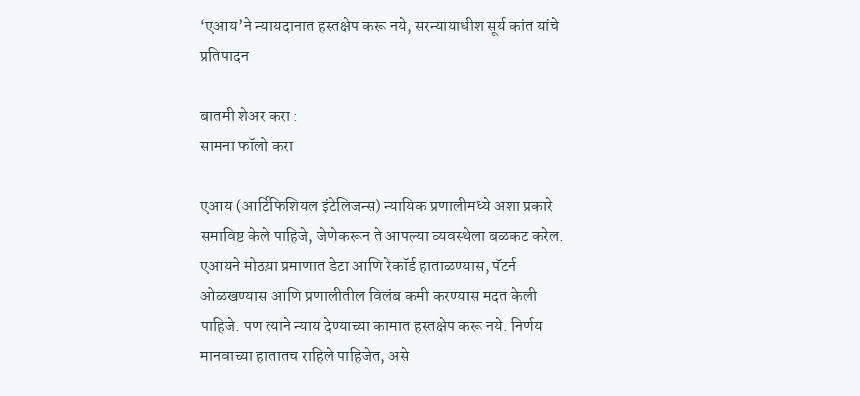‘एआय’ने न्यायदानात हस्तक्षेप करू नये, सरन्यायाधीश सूर्य कांत यांचे प्रतिपादन

बातमी शेअर करा :
सामना फॉलो करा

एआय (आर्टिफिशियल इंटेलिजन्स) न्यायिक प्रणालीमध्ये अशा प्रकारे समाविष्ट केले पाहिजे, जेणेकरून ते आपल्या व्यवस्थेला बळकट करेल. एआयने मोठय़ा प्रमाणात डेटा आणि रेकॉर्ड हाताळण्यास, पॅटर्न ओळखण्यास आणि प्रणालीतील विलंब कमी करण्यास मदत केली पाहिजे. पण त्याने न्याय देण्याच्या कामात हस्तक्षेप करू नये. निर्णय मानवाच्या हातातच राहिले पाहिजेत, असे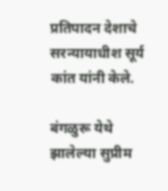प्रतिपादन देशाचे सरन्यायाधीश सूर्य कांत यांनी केले.

बंगळुरू येथे झालेल्या सुप्रीम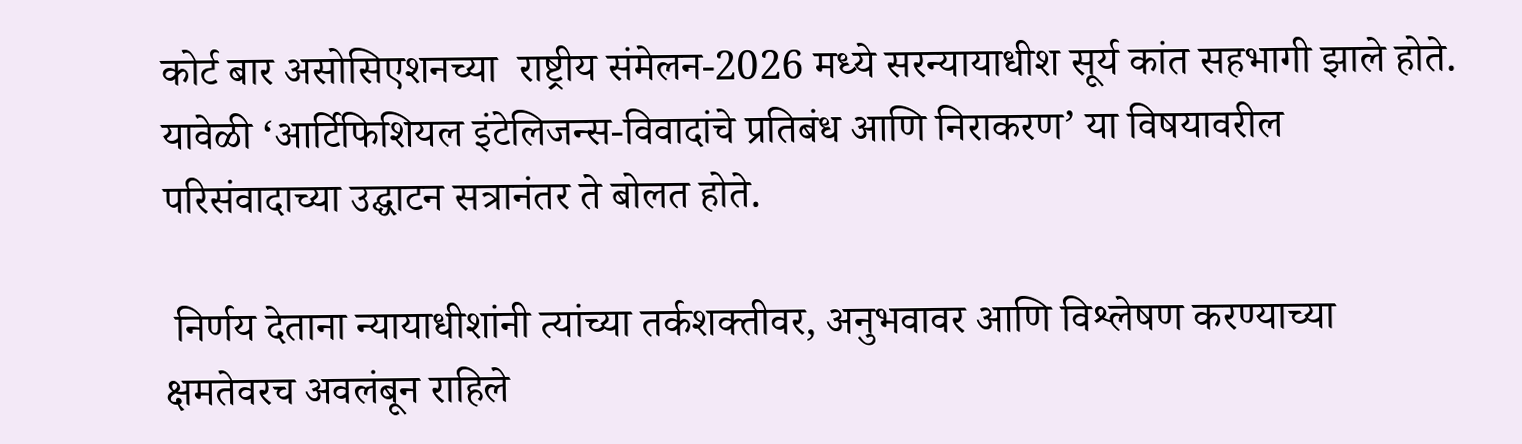कोर्ट बार असोसिएशनच्या  राष्ट्रीय संमेलन-2026 मध्ये सरन्यायाधीश सूर्य कांत सहभागी झाले होते. यावेळी ‘आर्टिफिशियल इंटेलिजन्स-विवादांचे प्रतिबंध आणि निराकरण’ या विषयावरील परिसंवादाच्या उद्घाटन सत्रानंतर ते बोलत होते.

 निर्णय देताना न्यायाधीशांनी त्यांच्या तर्कशक्तीवर, अनुभवावर आणि विश्लेषण करण्याच्या क्षमतेवरच अवलंबून राहिले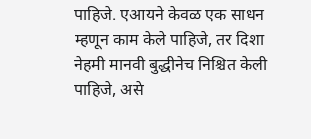पाहिजे. एआयने केवळ एक साधन म्हणून काम केले पाहिजे, तर दिशा नेहमी मानवी बुद्धीनेच निश्चित केली पाहिजे, असे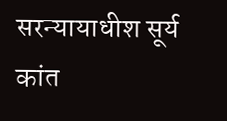सरन्यायाधीश सूर्य कांत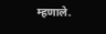म्हणाले.